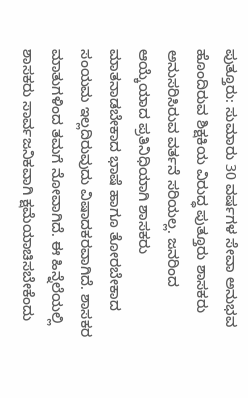ಪುತ್ತೂರು: ಸುಮಾರು 30 ವರ್ಷಗಳ ಸೇವಾ ಅನುಭವ ಹೊಂದಿರುವ ಶಿಕ್ಷಕಿಯ ವಿರುದ್ಧ ಪುತ್ತೂರು ಶಾಸಕರು ಅನುಸರಿಸಿರುವ ವರ್ತನೆ ಸರಿಯಲ್ಲ. ಜನರಿಂದ ಆಯ್ಕೆಯಾದ ಪ್ರತಿನಿಧಿಯಾಗಿ ಶಾಸಕರು ಮಾತನಾಡಬೇಕಾದ ಭಾಷೆ ಹಾಗೂ ತೋರಬೇಕಾದ ಸಂಯಮ ಇಲ್ಲದಿರುವುದು ವಿಷಾದಕರವಾಗಿದೆ. ಶಾಸಕರ ಮಾತುಗಳಿಂದ ತಮಗೆ ನೋವಾಗಿದೆ. ಈ ಹಿನ್ನೆಲೆಯಲ್ಲಿ ಶಾಸಕರು ಸಾರ್ವಜನಿಕವಾಗಿ ಕ್ಷಮೆಯಾಚಿಸಬೇಕೆಂದು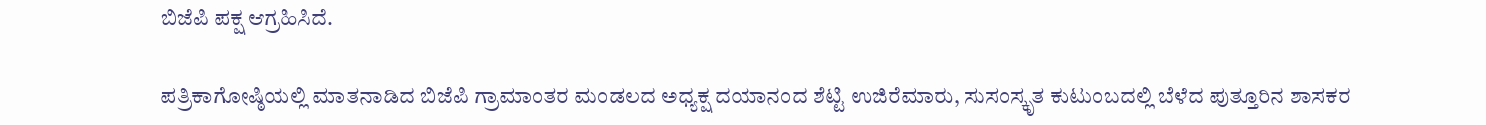ಬಿಜೆಪಿ ಪಕ್ಷ ಆಗ್ರಹಿಸಿದೆ.

ಪತ್ರಿಕಾಗೋಷ್ಠಿಯಲ್ಲಿ ಮಾತನಾಡಿದ ಬಿಜೆಪಿ ಗ್ರಾಮಾಂತರ ಮಂಡಲದ ಅಧ್ಯಕ್ಷ ದಯಾನಂದ ಶೆಟ್ಟಿ ಉಜಿರೆಮಾರು, ಸುಸಂಸ್ಕೃತ ಕುಟುಂಬದಲ್ಲಿ ಬೆಳೆದ ಪುತ್ತೂರಿನ ಶಾಸಕರ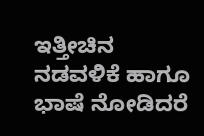ಇತ್ತೀಚಿನ ನಡವಳಿಕೆ ಹಾಗೂ ಭಾಷೆ ನೋಡಿದರೆ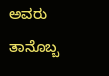ಅವರು ತಾನೊಬ್ಬ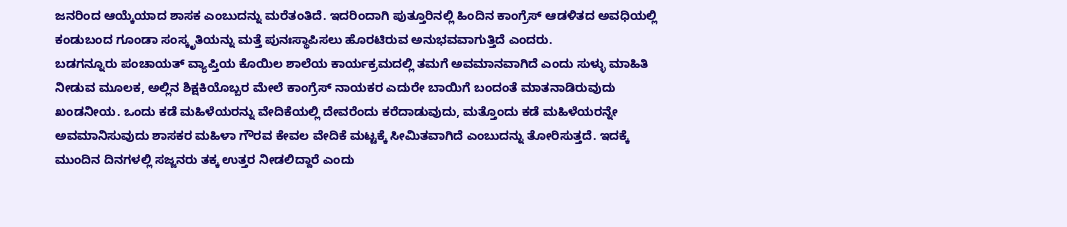ಜನರಿಂದ ಆಯ್ಕೆಯಾದ ಶಾಸಕ ಎಂಬುದನ್ನು ಮರೆತಂತಿದೆ. ಇದರಿಂದಾಗಿ ಪುತ್ತೂರಿನಲ್ಲಿ ಹಿಂದಿನ ಕಾಂಗ್ರೆಸ್ ಆಡಳಿತದ ಅವಧಿಯಲ್ಲಿ ಕಂಡುಬಂದ ಗೂಂಡಾ ಸಂಸ್ಕೃತಿಯನ್ನು ಮತ್ತೆ ಪುನಃಸ್ಥಾಪಿಸಲು ಹೊರಟಿರುವ ಅನುಭವವಾಗುತ್ತಿದೆ ಎಂದರು.
ಬಡಗನ್ನೂರು ಪಂಚಾಯತ್ ವ್ಯಾಪ್ತಿಯ ಕೊಯಿಲ ಶಾಲೆಯ ಕಾರ್ಯಕ್ರಮದಲ್ಲಿ ತಮಗೆ ಅವಮಾನವಾಗಿದೆ ಎಂದು ಸುಳ್ಳು ಮಾಹಿತಿ ನೀಡುವ ಮೂಲಕ, ಅಲ್ಲಿನ ಶಿಕ್ಷಕಿಯೊಬ್ಬರ ಮೇಲೆ ಕಾಂಗ್ರೆಸ್ ನಾಯಕರ ಎದುರೇ ಬಾಯಿಗೆ ಬಂದಂತೆ ಮಾತನಾಡಿರುವುದು ಖಂಡನೀಯ. ಒಂದು ಕಡೆ ಮಹಿಳೆಯರನ್ನು ವೇದಿಕೆಯಲ್ಲಿ ದೇವರೆಂದು ಕರೆದಾಡುವುದು, ಮತ್ತೊಂದು ಕಡೆ ಮಹಿಳೆಯರನ್ನೇ ಅವಮಾನಿಸುವುದು ಶಾಸಕರ ಮಹಿಳಾ ಗೌರವ ಕೇವಲ ವೇದಿಕೆ ಮಟ್ಟಕ್ಕೆ ಸೀಮಿತವಾಗಿದೆ ಎಂಬುದನ್ನು ತೋರಿಸುತ್ತದೆ. ಇದಕ್ಕೆ ಮುಂದಿನ ದಿನಗಳಲ್ಲಿ ಸಜ್ಜನರು ತಕ್ಕ ಉತ್ತರ ನೀಡಲಿದ್ದಾರೆ ಎಂದು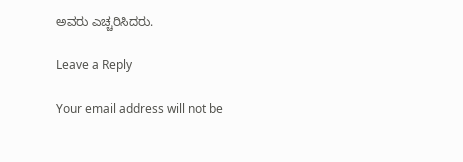ಅವರು ಎಚ್ಚರಿಸಿದರು.

Leave a Reply

Your email address will not be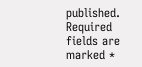published. Required fields are marked *